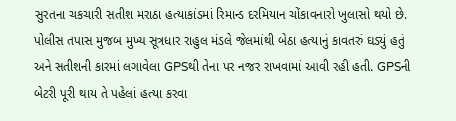સુરતના ચકચારી સતીશ મરાઠા હત્યાકાંડમાં રિમાન્ડ દરમિયાન ચોંકાવનારો ખુલાસો થયો છે. પોલીસ તપાસ મુજબ મુખ્ય સૂત્રધાર રાહુલ મંડલે જેલમાંથી બેઠા હત્યાનું કાવતરું ઘડ્યું હતું અને સતીશની કારમાં લગાવેલા GPSથી તેના પર નજર રાખવામાં આવી રહી હતી. GPSની બેટરી પૂરી થાય તે પહેલાં હત્યા કરવા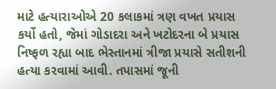માટે હત્યારાઓએ 20 કલાકમાં ત્રણ વખત પ્રયાસ કર્યો હતો, જેમાં ગોડાદરા અને ખટોદરના બે પ્રયાસ નિષ્ફળ રહ્યા બાદ ભેસ્તાનમાં ત્રીજા પ્રયાસે સતીશની હત્યા કરવામાં આવી. તપાસમાં જૂની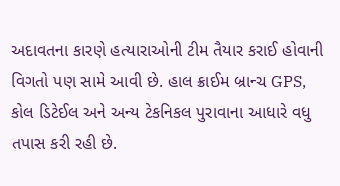અદાવતના કારણે હત્યારાઓની ટીમ તૈયાર કરાઈ હોવાની વિગતો પણ સામે આવી છે. હાલ ક્રાઈમ બ્રાન્ચ GPS, કોલ ડિટેઈલ અને અન્ય ટેકનિકલ પુરાવાના આધારે વધુ તપાસ કરી રહી છે.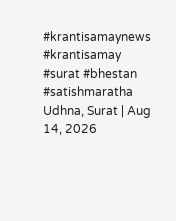#krantisamaynews #krantisamay #surat #bhestan #satishmaratha
Udhna, Surat | Aug 14, 2026